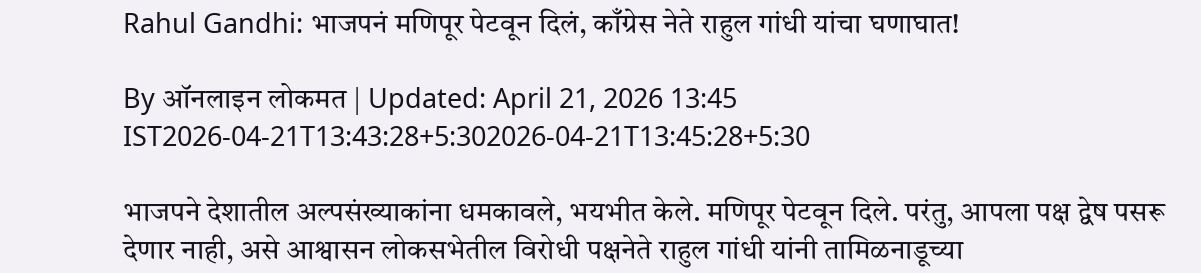Rahul Gandhi: भाजपनं मणिपूर पेटवून दिलं, काँग्रेस नेते राहुल गांधी यांचा घणाघात!

By ऑनलाइन लोकमत | Updated: April 21, 2026 13:45 IST2026-04-21T13:43:28+5:302026-04-21T13:45:28+5:30

भाजपने देशातील अल्पसंख्याकांना धमकावले, भयभीत केले. मणिपूर पेटवून दिले. परंतु, आपला पक्ष द्वेष पसरू देणार नाही, असे आश्वासन लोकसभेतील विरोधी पक्षनेते राहुल गांधी यांनी तामिळनाडूच्या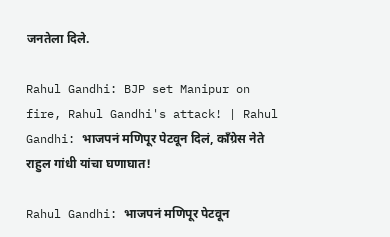जनतेला दिले.

Rahul Gandhi: BJP set Manipur on fire, Rahul Gandhi's attack! | Rahul Gandhi: भाजपनं मणिपूर पेटवून दिलं, काँग्रेस नेते राहुल गांधी यांचा घणाघात!

Rahul Gandhi: भाजपनं मणिपूर पेटवून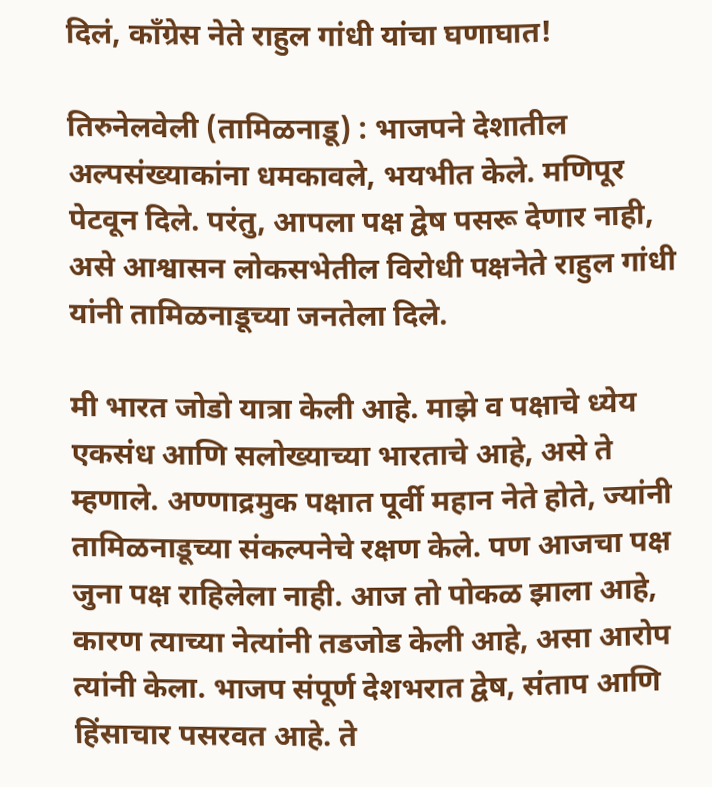दिलं, काँग्रेस नेते राहुल गांधी यांचा घणाघात!

तिरुनेलवेली (तामिळनाडू) : भाजपने देशातील अल्पसंख्याकांना धमकावले, भयभीत केले. मणिपूर पेटवून दिले. परंतु, आपला पक्ष द्वेष पसरू देणार नाही, असे आश्वासन लोकसभेतील विरोधी पक्षनेते राहुल गांधी यांनी तामिळनाडूच्या जनतेला दिले.

मी भारत जोडो यात्रा केली आहे. माझे व पक्षाचे ध्येय एकसंध आणि सलोख्याच्या भारताचे आहे, असे ते म्हणाले. अण्णाद्रमुक पक्षात पूर्वी महान नेते होते, ज्यांनी तामिळनाडूच्या संकल्पनेचे रक्षण केले. पण आजचा पक्ष जुना पक्ष राहिलेला नाही. आज तो पोकळ झाला आहे, कारण त्याच्या नेत्यांनी तडजोड केली आहे, असा आरोप त्यांनी केला. भाजप संपूर्ण देशभरात द्वेष, संताप आणि हिंसाचार पसरवत आहे. ते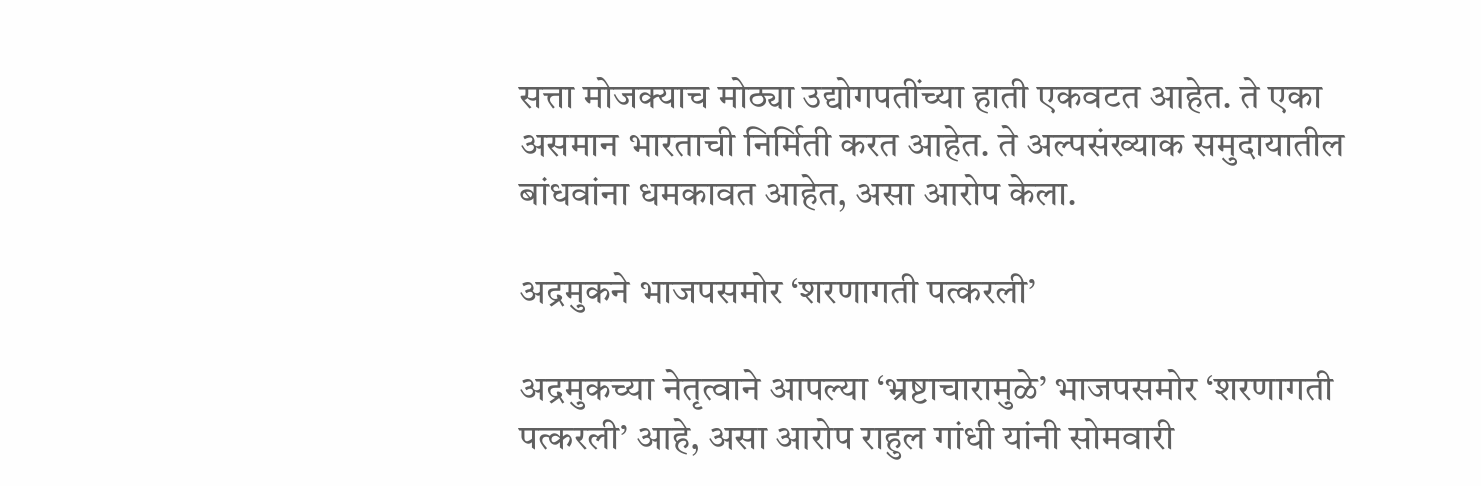सत्ता मोजक्याच मोठ्या उद्योगपतींच्या हाती एकवटत आहेत. ते एका असमान भारताची निर्मिती करत आहेत. ते अल्पसंख्याक समुदायातील बांधवांना धमकावत आहेत, असा आरोप केला.

अद्रमुकने भाजपसमोर ‘शरणागती पत्करली’

अद्रमुकच्या नेतृत्वाने आपल्या ‘भ्रष्टाचारामुळे’ भाजपसमोर ‘शरणागती पत्करली’ आहे, असा आरोप राहुल गांधी यांनी सोमवारी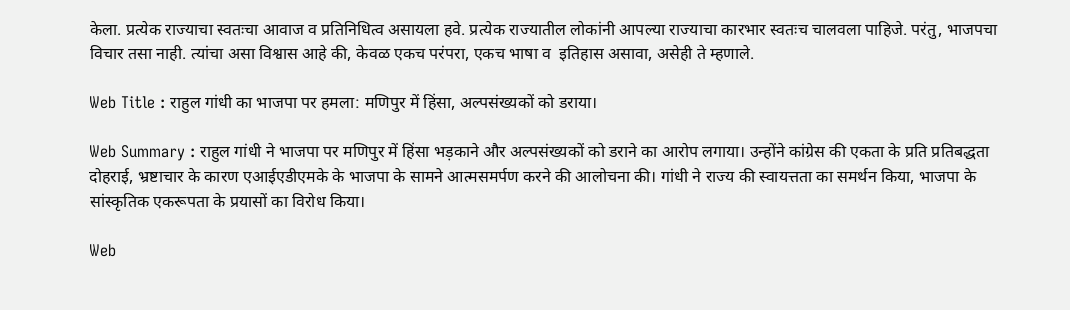केला. प्रत्येक राज्याचा स्वतःचा आवाज व प्रतिनिधित्व असायला हवे. प्रत्येक राज्यातील लोकांनी आपल्या राज्याचा कारभार स्वतःच चालवला पाहिजे. परंतु, भाजपचा विचार तसा नाही. त्यांचा असा विश्वास आहे की, केवळ एकच परंपरा, एकच भाषा व  इतिहास असावा, असेही ते म्हणाले.

Web Title : राहुल गांधी का भाजपा पर हमला: मणिपुर में हिंसा, अल्पसंख्यकों को डराया।

Web Summary : राहुल गांधी ने भाजपा पर मणिपुर में हिंसा भड़काने और अल्पसंख्यकों को डराने का आरोप लगाया। उन्होंने कांग्रेस की एकता के प्रति प्रतिबद्धता दोहराई, भ्रष्टाचार के कारण एआईएडीएमके के भाजपा के सामने आत्मसमर्पण करने की आलोचना की। गांधी ने राज्य की स्वायत्तता का समर्थन किया, भाजपा के सांस्कृतिक एकरूपता के प्रयासों का विरोध किया।

Web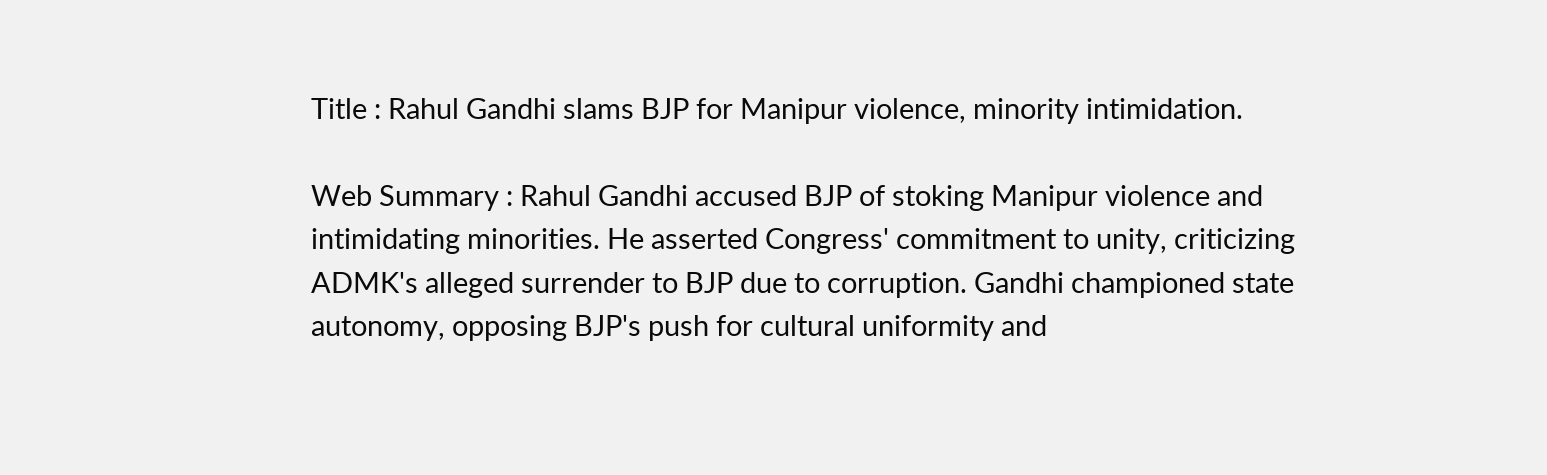Title : Rahul Gandhi slams BJP for Manipur violence, minority intimidation.

Web Summary : Rahul Gandhi accused BJP of stoking Manipur violence and intimidating minorities. He asserted Congress' commitment to unity, criticizing ADMK's alleged surrender to BJP due to corruption. Gandhi championed state autonomy, opposing BJP's push for cultural uniformity and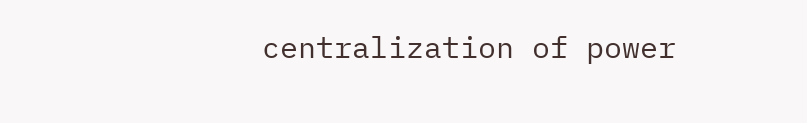centralization of power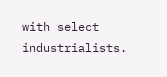with select industrialists.